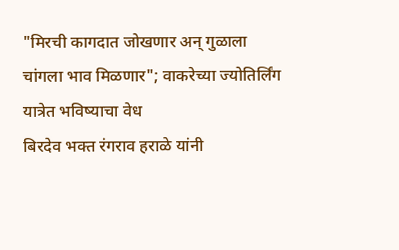"मिरची कागदात जोखणार अन् गुळाला चांगला भाव मिळणार"; वाकरेच्या ज्योतिर्लिंग यात्रेत भविष्याचा वेध
बिरदेव भक्त रंगराव हराळे यांनी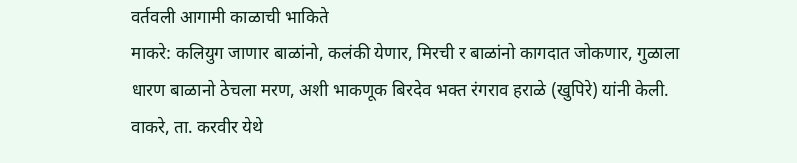वर्तवली आगामी काळाची भाकिते
माकरे: कलियुग जाणार बाळांनो, कलंकी येणार, मिरची र बाळांनो कागदात जोकणार, गुळाला धारण बाळानो ठेचला मरण, अशी भाकणूक बिरदेव भक्त रंगराव हराळे (खुपिरे) यांनी केली. वाकरे, ता. करवीर येथे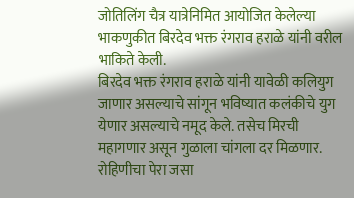जोतिलिंग चैत्र यात्रेनिमित आयोजित केलेल्या भाकणुकीत बिरदेव भक्त रंगराव हराळे यांनी वरील भाकिते केली.
बिरदेव भक्त रंगराव हराळे यांनी यावेळी कलियुग जाणार असल्याचे सांगून भविष्यात कलंकीचे युग येणार असल्याचे नमूद केले. तसेच मिरची महागणार असून गुळाला चांगला दर मिळणार. रोहिणीचा पेरा जसा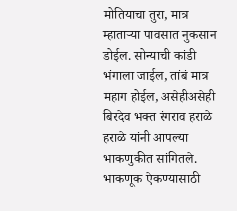मोतियाचा तुरा, मात्र म्हाताऱ्या पावसात नुकसान डोईल. सोन्याची कांडी भंगाला जाईल, तांबं मात्र महाग होईल, असेहीअसेही बिरदेव भक्त रंगराव हराळे हराळे यांनी आपल्या भाकणुकीत सांगितले. भाकणूक ऐकण्यासाठी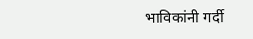भाविकांनी गर्दी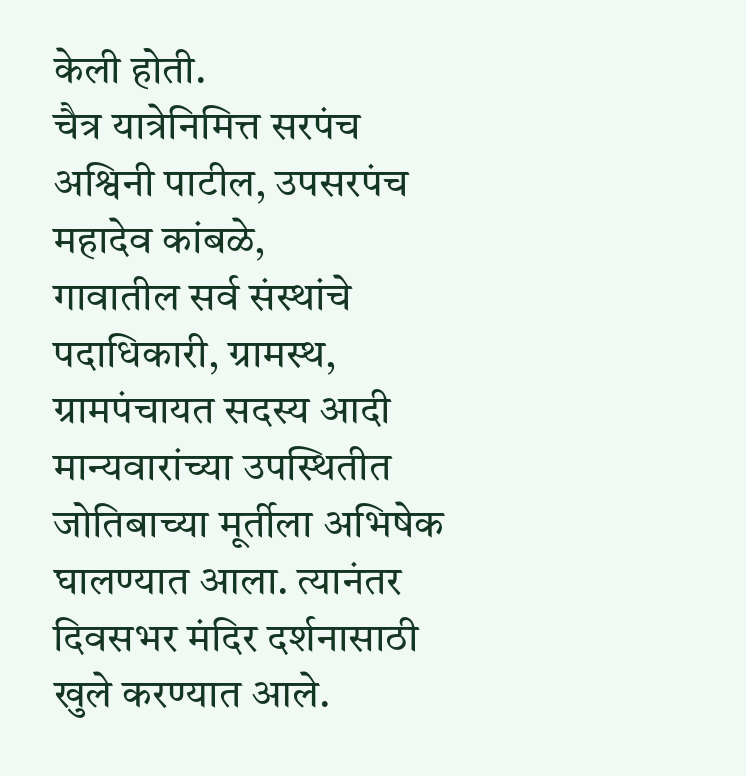केली होती.
चैत्र यात्रेनिमित्त सरपंच अश्विनी पाटील, उपसरपंच महादेव कांबळे,
गावातील सर्व संस्थांचे पदाधिकारी, ग्रामस्थ, ग्रामपंचायत सदस्य आदी मान्यवारांच्या उपस्थितीत जोतिबाच्या मूर्तीला अभिषेक घालण्यात आला. त्यानंतर दिवसभर मंदिर दर्शनासाठी खुले करण्यात आले.